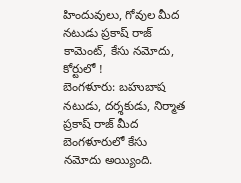హిందువులు, గోవుల మీద నటుడు ప్రకాష్ రాజ్ కామెంట్, కేసు నమోదు, కోర్టులో !
బెంగళూరు: బహుబాష నటుడు, దర్శకుడు, నిర్మాత ప్రకాష్ రాజ్ మీద బెంగళూరులో కేసు నమోదు అయ్యింది.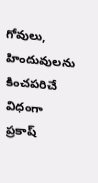గోవులు, హిందువులను కించపరిచే విధంగా ప్రకాష్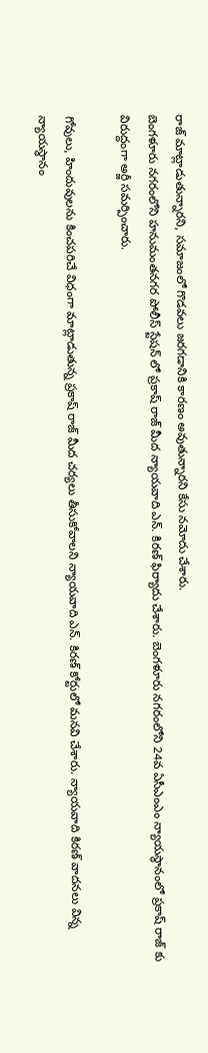రాజ్ మాట్లాడుతున్నారని, సమాజంలో గొడవలు జరగడానికి కారణం అవుతున్నారని కేసు నమోదు చేశారు.
బెంగళూరు నగరంలోని హనుమంతనగర పోలీస్ స్టేషన్ లో ప్రకాష్ రాజ్ మీద న్యాయవాది ఎన్. కిరణ్ ఫిర్యాదు చేశారు. బెంగళూరు నగరంలోని 24వ ఏసీఎంఎం న్యాయస్థానంలో ప్రకాష్ రాజ్ కు విరుద్దంగా అర్జీ సమర్పించారు.

గోవులు, హిందువులను కించపరిచే విధంగా మాట్లాడుతున్న ప్రకాష్ రాజ్ మీద చర్యలు తీసుకోవాలని న్యాయవాది ఎన్. కిరణ్ కోర్టులో మనవి చేశారు. న్యాయవాది కిరణ్ వాదనలు విన్న న్యాయస్థానం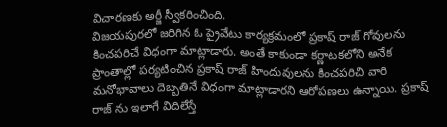విచారణకు అర్జీ స్వీకరించింది.
విజయపురలో జరిగిన ఓ ప్రైవేటు కార్యక్రమంలో ప్రకాష్ రాజ్ గోవులను కించపరిచే విధంగా మాట్లాడారు. అంతే కాకుండా కర్ణాటకలోని అనేక ప్రాంతాల్లో పర్యటించిన ప్రకాష్ రాజ్ హిందువులను కించపరిచి వారి మనోభావాలు దెబ్బతినే విధంగా మాట్లాడారని ఆరోపణలు ఉన్నాయి. ప్రకాష్ రాజ్ ను ఇలాగే విదిలేస్తే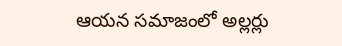ఆయన సమాజంలో అల్లర్లు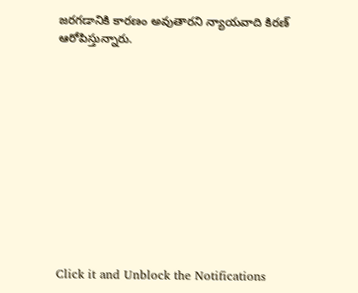జరగడానికి కారణం అవుతారని న్యాయవాది కిరణ్ ఆరోపిస్తున్నారు.












Click it and Unblock the Notifications